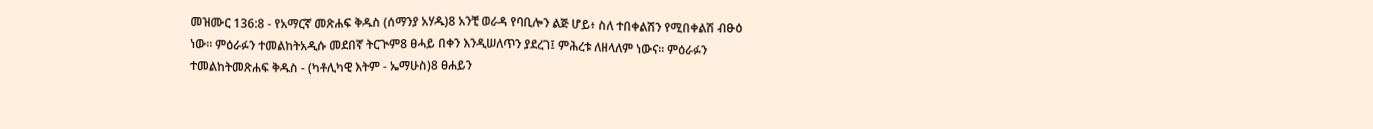መዝሙር 136:8 - የአማርኛ መጽሐፍ ቅዱስ (ሰማንያ አሃዱ)8 አንቺ ወራዳ የባቢሎን ልጅ ሆይ፥ ስለ ተበቀልሽን የሚበቀልሽ ብፁዕ ነው። ምዕራፉን ተመልከትአዲሱ መደበኛ ትርጒም8 ፀሓይ በቀን እንዲሠለጥን ያደረገ፤ ምሕረቱ ለዘላለም ነውና። ምዕራፉን ተመልከትመጽሐፍ ቅዱስ - (ካቶሊካዊ እትም - ኤማሁስ)8 ፀሐይን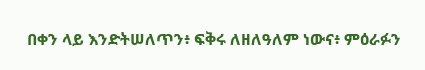በቀን ላይ እንድትሠለጥን፥ ፍቅሩ ለዘለዓለም ነውና፥ ምዕራፉን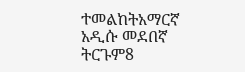ተመልከትአማርኛ አዲሱ መደበኛ ትርጉም8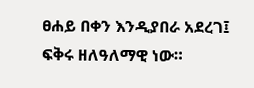ፀሐይ በቀን እንዲያበራ አደረገ፤ ፍቅሩ ዘለዓለማዊ ነው።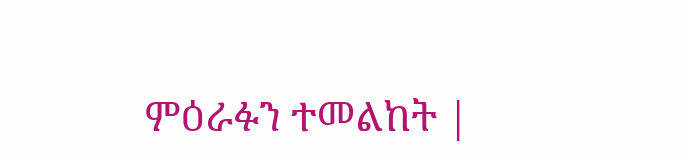ምዕራፉን ተመልከት |